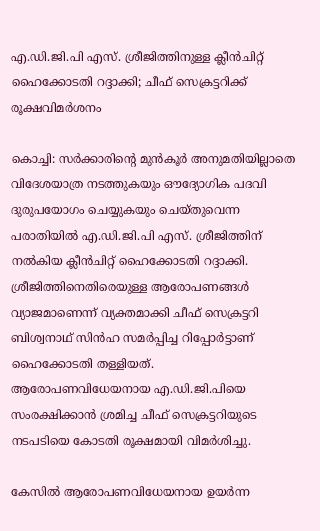എ.ഡി.ജി.പി എസ്. ശ്രീജിത്തിനുള്ള ക്ലീൻചിറ്റ് ഹൈക്കോടതി റദ്ദാക്കി; ചീഫ് സെക്രട്ടറിക്ക് രൂക്ഷവിമർശനം

കൊച്ചി: സർക്കാരിന്റെ മുൻകൂർ അനുമതിയില്ലാതെ വിദേശയാത്ര നടത്തുകയും ഔദ്യോഗിക പദവി ദുരുപയോഗം ചെയ്യുകയും ചെയ്തുവെന്ന പരാതിയിൽ എ.ഡി.ജി.പി എസ്. ശ്രീജിത്തിന് നൽകിയ ക്ലീൻചിറ്റ് ഹൈക്കോടതി റദ്ദാക്കി. ശ്രീജിത്തിനെതിരെയുള്ള ആരോപണങ്ങൾ വ്യാജമാണെന്ന് വ്യക്തമാക്കി ചീഫ് സെക്രട്ടറി ബിശ്വനാഥ് സിൻഹ സമർപ്പിച്ച റിപ്പോർട്ടാണ് ഹൈക്കോടതി തള്ളിയത്. ആരോപണവിധേയനായ എ.ഡി.ജി.പിയെ സംരക്ഷിക്കാൻ ശ്രമിച്ച ചീഫ് സെക്രട്ടറിയുടെ നടപടിയെ കോടതി രൂക്ഷമായി വിമർശിച്ചു.

കേസിൽ ആരോപണവിധേയനായ ഉയർന്ന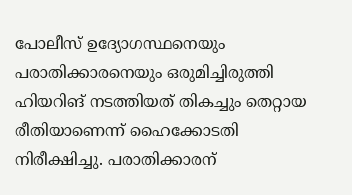പോലീസ് ഉദ്യോഗസ്ഥനെയും പരാതിക്കാരനെയും ഒരുമിച്ചിരുത്തി ഹിയറിങ് നടത്തിയത് തികച്ചും തെറ്റായ രീതിയാണെന്ന് ഹൈക്കോടതി നിരീക്ഷിച്ചു. പരാതിക്കാരന്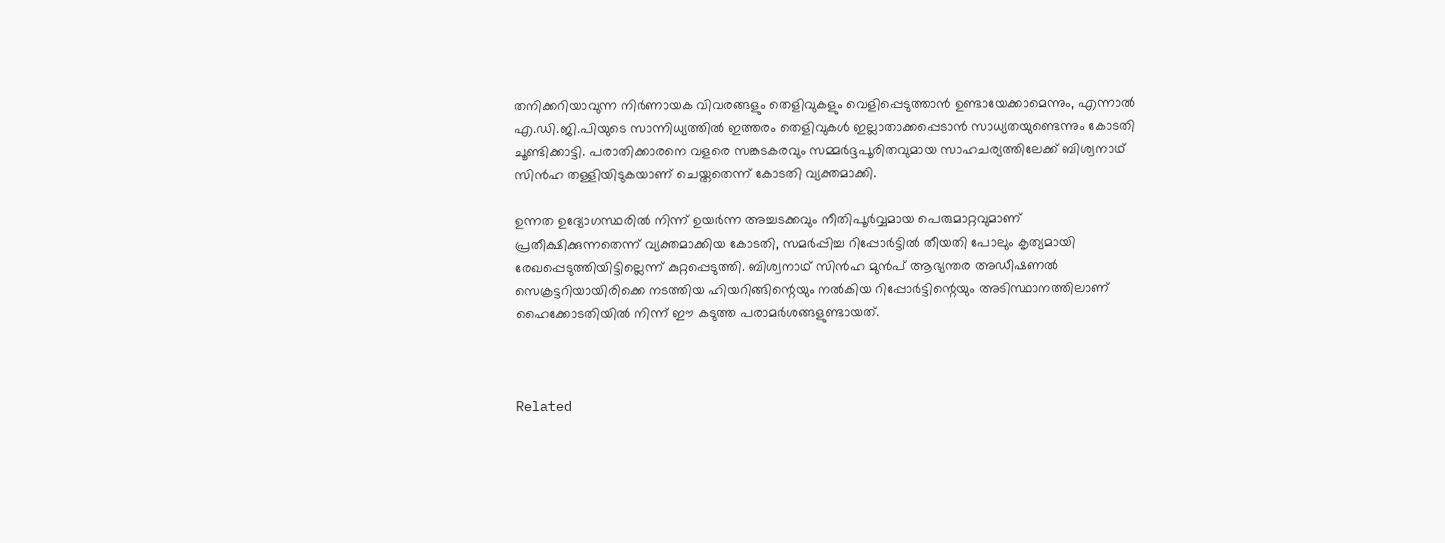തനിക്കറിയാവുന്ന നിർണായക വിവരങ്ങളും തെളിവുകളും വെളിപ്പെടുത്താൻ ഉണ്ടായേക്കാമെന്നും, എന്നാൽ എ.ഡി.ജി.പിയുടെ സാന്നിധ്യത്തിൽ ഇത്തരം തെളിവുകൾ ഇല്ലാതാക്കപ്പെടാൻ സാധ്യതയുണ്ടെന്നും കോടതി ചൂണ്ടിക്കാട്ടി. പരാതിക്കാരനെ വളരെ സങ്കടകരവും സമ്മർദ്ദപൂരിതവുമായ സാഹചര്യത്തിലേക്ക് ബിശ്വനാഥ് സിൻഹ തള്ളിയിടുകയാണ് ചെയ്തതെന്ന് കോടതി വ്യക്തമാക്കി.

ഉന്നത ഉദ്യോഗസ്ഥരിൽ നിന്ന് ഉയർന്ന അച്ചടക്കവും നീതിപൂർവ്വമായ പെരുമാറ്റവുമാണ് പ്രതീക്ഷിക്കുന്നതെന്ന് വ്യക്തമാക്കിയ കോടതി, സമർപ്പിച്ച റിപ്പോർട്ടിൽ തീയതി പോലും കൃത്യമായി രേഖപ്പെടുത്തിയിട്ടില്ലെന്ന് കുറ്റപ്പെടുത്തി. ബിശ്വനാഥ് സിൻഹ മുൻപ് ആഭ്യന്തര അഡീഷണൽ സെക്രട്ടറിയായിരിക്കെ നടത്തിയ ഹിയറിങ്ങിന്റെയും നൽകിയ റിപ്പോർട്ടിന്റെയും അടിസ്ഥാനത്തിലാണ് ഹൈക്കോടതിയിൽ നിന്ന് ഈ കടുത്ത പരാമർശങ്ങളുണ്ടായത്.



Related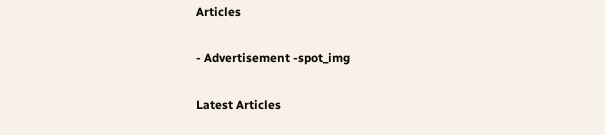Articles

- Advertisement -spot_img

Latest Articles